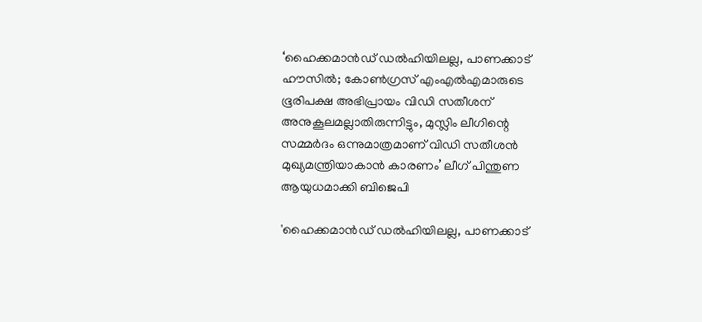‘ഹൈക്കമാന്‍ഡ് ഡല്‍ഹിയിലല്ല, പാണക്കാട് ഹൗസില്‍; കോണ്‍ഗ്രസ് എംഎല്‍എമാരുടെ ഭൂരിപക്ഷ അഭിപ്രായം വിഡി സതീശന് അനുകൂലമല്ലാതിരുന്നിട്ടും, മുസ്ലിം ലീഗിന്റെ സമ്മര്‍ദം ഒന്നുമാത്രമാണ് വിഡി സതീശന്‍ മുഖ്യമന്ത്രിയാകാന്‍ കാരണം’ ലീഗ് പിന്തുണ ആയുധമാക്കി ബിജെപി

'ഹൈക്കമാന്‍ഡ് ഡല്‍ഹിയിലല്ല, പാണക്കാട്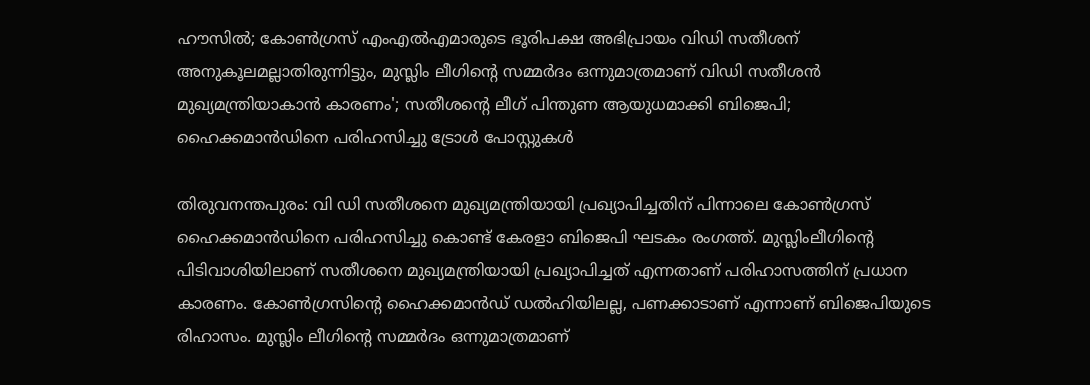ഹൗസില്‍; കോണ്‍ഗ്രസ് എംഎല്‍എമാരുടെ ഭൂരിപക്ഷ അഭിപ്രായം വിഡി സതീശന് അനുകൂലമല്ലാതിരുന്നിട്ടും, മുസ്ലിം ലീഗിന്റെ സമ്മര്‍ദം ഒന്നുമാത്രമാണ് വിഡി സതീശന്‍ മുഖ്യമന്ത്രിയാകാന്‍ കാരണം'; സതീശന്റെ ലീഗ് പിന്തുണ ആയുധമാക്കി ബിജെപി; ഹൈക്കമാന്‍ഡിനെ പരിഹസിച്ചു ട്രോള്‍ പോസ്റ്റുകള്‍

തിരുവനന്തപുരം: വി ഡി സതീശനെ മുഖ്യമന്ത്രിയായി പ്രഖ്യാപിച്ചതിന് പിന്നാലെ കോണ്‍ഗ്രസ് ഹൈക്കമാന്‍ഡിനെ പരിഹസിച്ചു കൊണ്ട് കേരളാ ബിജെപി ഘടകം രംഗത്ത്. മുസ്ലിംലീഗിന്റെ പിടിവാശിയിലാണ് സതീശനെ മുഖ്യമന്ത്രിയായി പ്രഖ്യാപിച്ചത് എന്നതാണ് പരിഹാസത്തിന് പ്രധാന കാരണം. കോണ്‍ഗ്രസിന്റെ ഹൈക്കമാന്‍ഡ് ഡല്‍ഹിയിലല്ല, പണക്കാടാണ് എന്നാണ് ബിജെപിയുടെ രിഹാസം. മുസ്ലിം ലീഗിന്റെ സമ്മര്‍ദം ഒന്നുമാത്രമാണ്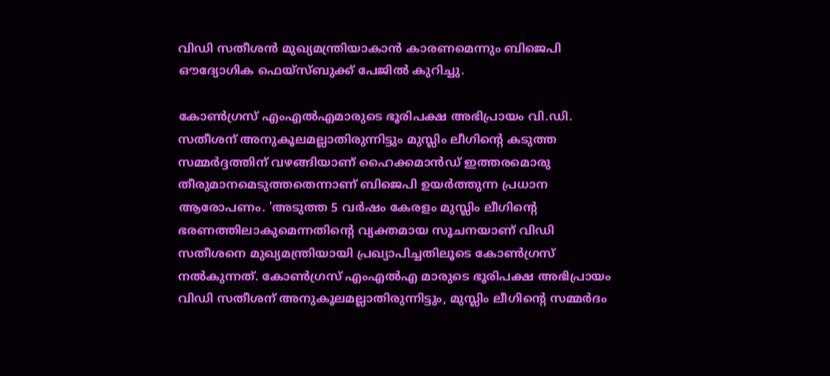വിഡി സതീശന്‍ മുഖ്യമന്ത്രിയാകാന്‍ കാരണമെന്നും ബിജെപി ഔദ്യോഗിക ഫെയ്‌സ്ബുക്ക് പേജില്‍ കുറിച്ചു.

കോണ്‍ഗ്രസ് എംഎല്‍എമാരുടെ ഭൂരിപക്ഷ അഭിപ്രായം വി.ഡി. സതീശന് അനുകൂലമല്ലാതിരുന്നിട്ടും മുസ്ലിം ലീഗിന്റെ കടുത്ത സമ്മര്‍ദ്ദത്തിന് വഴങ്ങിയാണ് ഹൈക്കമാന്‍ഡ് ഇത്തരമൊരു തീരുമാനമെടുത്തതെന്നാണ് ബിജെപി ഉയര്‍ത്തുന്ന പ്രധാന ആരോപണം. 'അടുത്ത 5 വര്‍ഷം കേരളം മുസ്ലിം ലീഗിന്റെ ഭരണത്തിലാകുമെന്നതിന്റെ വ്യക്തമായ സൂചനയാണ് വിഡി സതീശനെ മുഖ്യമന്ത്രിയായി പ്രഖ്യാപിച്ചതിലൂടെ കോണ്‍ഗ്രസ് നല്‍കുന്നത്. കോണ്‍ഗ്രസ് എംഎല്‍എ മാരുടെ ഭൂരിപക്ഷ അഭിപ്രായം വിഡി സതീശന് അനുകൂലമല്ലാതിരുന്നിട്ടും, മുസ്ലിം ലീഗിന്റെ സമ്മര്‍ദം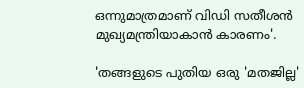ഒന്നുമാത്രമാണ് വിഡി സതീശന്‍ മുഖ്യമന്ത്രിയാകാന്‍ കാരണം'.

'തങ്ങളുടെ പുതിയ ഒരു 'മതജില്ല'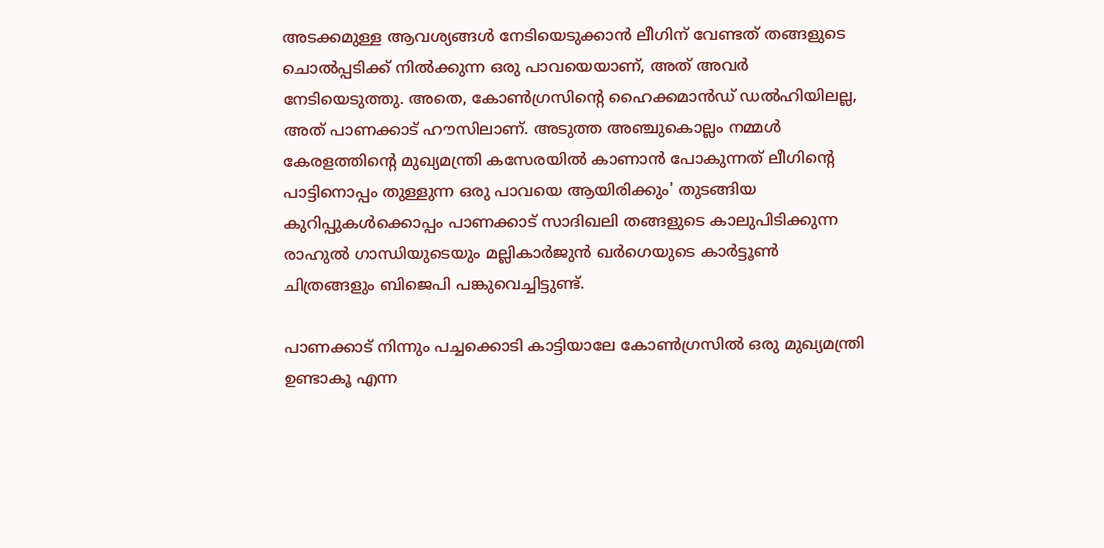അടക്കമുള്ള ആവശ്യങ്ങള്‍ നേടിയെടുക്കാന്‍ ലീഗിന് വേണ്ടത് തങ്ങളുടെ ചൊല്‍പ്പടിക്ക് നില്‍ക്കുന്ന ഒരു പാവയെയാണ്, അത് അവര്‍ നേടിയെടുത്തു. അതെ, കോണ്‍ഗ്രസിന്റെ ഹൈക്കമാന്‍ഡ് ഡല്‍ഹിയിലല്ല, അത് പാണക്കാട് ഹൗസിലാണ്. അടുത്ത അഞ്ചുകൊല്ലം നമ്മള്‍ കേരളത്തിന്റെ മുഖ്യമന്ത്രി കസേരയില്‍ കാണാന്‍ പോകുന്നത് ലീഗിന്റെ പാട്ടിനൊപ്പം തുള്ളുന്ന ഒരു പാവയെ ആയിരിക്കും' തുടങ്ങിയ കുറിപ്പുകള്‍ക്കൊപ്പം പാണക്കാട് സാദിഖലി തങ്ങളുടെ കാലുപിടിക്കുന്ന രാഹുല്‍ ഗാന്ധിയുടെയും മല്ലികാര്‍ജുന്‍ ഖര്‍ഗെയുടെ കാര്‍ട്ടൂണ്‍ ചിത്രങ്ങളും ബിജെപി പങ്കുവെച്ചിട്ടുണ്ട്.

പാണക്കാട് നിന്നും പച്ചക്കൊടി കാട്ടിയാലേ കോണ്‍ഗ്രസില്‍ ഒരു മുഖ്യമന്ത്രി ഉണ്ടാകൂ എന്ന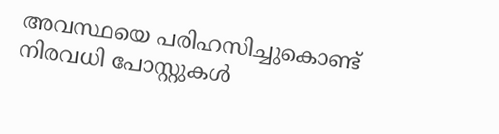അവസ്ഥയെ പരിഹസിച്ചുകൊണ്ട് നിരവധി പോസ്റ്റുകള്‍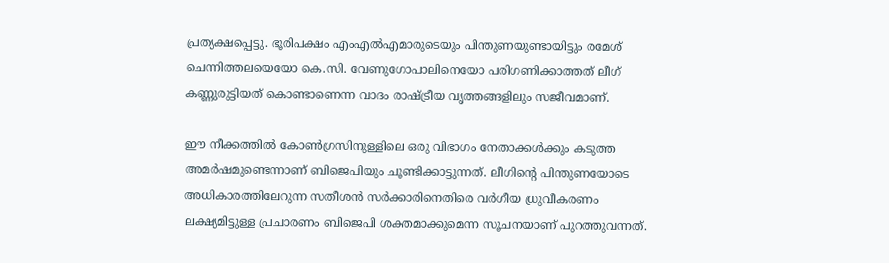പ്രത്യക്ഷപ്പെട്ടു. ഭൂരിപക്ഷം എംഎല്‍എമാരുടെയും പിന്തുണയുണ്ടായിട്ടും രമേശ് ചെന്നിത്തലയെയോ കെ.സി. വേണുഗോപാലിനെയോ പരിഗണിക്കാത്തത് ലീഗ് കണ്ണുരുട്ടിയത് കൊണ്ടാണെന്ന വാദം രാഷ്ട്രീയ വൃത്തങ്ങളിലും സജീവമാണ്.

ഈ നീക്കത്തില്‍ കോണ്‍ഗ്രസിനുള്ളിലെ ഒരു വിഭാഗം നേതാക്കള്‍ക്കും കടുത്ത അമര്‍ഷമുണ്ടെന്നാണ് ബിജെപിയും ചൂണ്ടിക്കാട്ടുന്നത്. ലീഗിന്റെ പിന്തുണയോടെ അധികാരത്തിലേറുന്ന സതീശന്‍ സര്‍ക്കാരിനെതിരെ വര്‍ഗീയ ധ്രുവീകരണം ലക്ഷ്യമിട്ടുള്ള പ്രചാരണം ബിജെപി ശക്തമാക്കുമെന്ന സൂചനയാണ് പുറത്തുവന്നത്.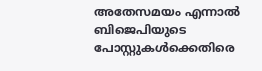അതേസമയം എന്നാല്‍ ബിജെപിയുടെ പോസ്റ്റുകള്‍ക്കെതിരെ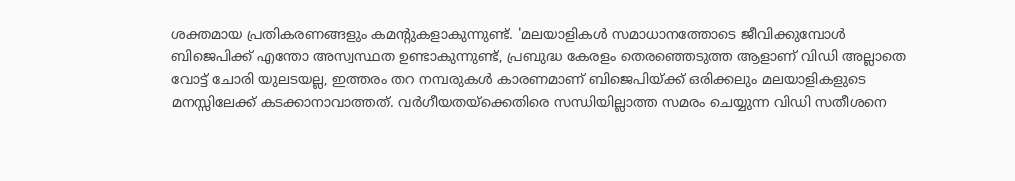ശക്തമായ പ്രതികരണങ്ങളും കമന്റുകളാകുന്നുണ്ട്. 'മലയാളികള്‍ സമാധാനത്തോടെ ജീവിക്കുമ്പോള്‍ ബിജെപിക്ക് എന്തോ അസ്വസ്ഥത ഉണ്ടാകുന്നുണ്ട്, പ്രബുദ്ധ കേരളം തെരഞ്ഞെടുത്ത ആളാണ് വിഡി അല്ലാതെ വോട്ട് ചോരി യുലടയല്ല, ഇത്തരം തറ നമ്പരുകള്‍ കാരണമാണ് ബിജെപിയ്ക്ക് ഒരിക്കലും മലയാളികളുടെ മനസ്സിലേക്ക് കടക്കാനാവാത്തത്. വര്‍ഗീയതയ്‌ക്കെതിരെ സന്ധിയില്ലാത്ത സമരം ചെയ്യുന്ന വിഡി സതീശനെ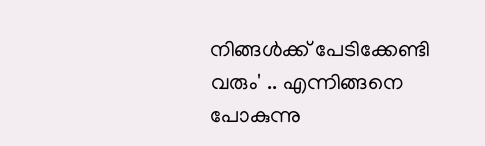നിങ്ങള്‍ക്ക് പേടിക്കേണ്ടി വരും' .. എന്നിങ്ങനെ പോകുന്നു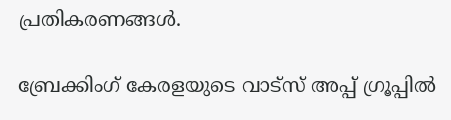പ്രതികരണങ്ങള്‍.

ബ്രേക്കിംഗ് കേരളയുടെ വാട്സ് അപ്പ് ഗ്രൂപ്പിൽ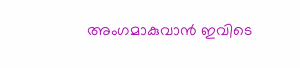അംഗമാകുവാൻ ഇവിടെ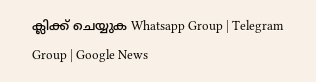ക്ലിക്ക് ചെയ്യുക Whatsapp Group | Telegram Group | Google News